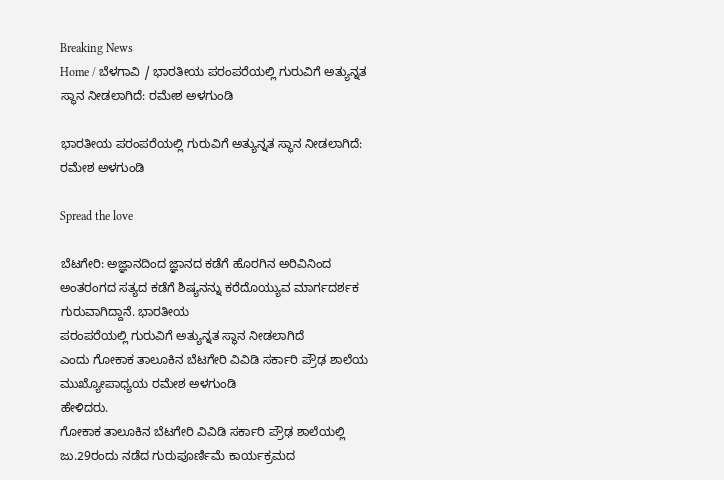Breaking News
Home / ಬೆಳಗಾವಿ / ಭಾರತೀಯ ಪರಂಪರೆಯಲ್ಲಿ ಗುರುವಿಗೆ ಅತ್ಯುನ್ನತ ಸ್ಥಾನ ನೀಡಲಾಗಿದೆ: ರಮೇಶ ಅಳಗುಂಡಿ

ಭಾರತೀಯ ಪರಂಪರೆಯಲ್ಲಿ ಗುರುವಿಗೆ ಅತ್ಯುನ್ನತ ಸ್ಥಾನ ನೀಡಲಾಗಿದೆ: ರಮೇಶ ಅಳಗುಂಡಿ

Spread the love

ಬೆಟಗೇರಿ: ಅಜ್ಞಾನದಿಂದ ಜ್ಞಾನದ ಕಡೆಗೆ ಹೊರಗಿನ ಅರಿವಿನಿಂದ ಅಂತರಂಗದ ಸತ್ಯದ ಕಡೆಗೆ ಶಿಷ್ಯನನ್ನು ಕರೆದೊಯ್ಯುವ ಮಾರ್ಗದರ್ಶಕ ಗುರುವಾಗಿದ್ದಾನೆ. ಭಾರತೀಯ
ಪರಂಪರೆಯಲ್ಲಿ ಗುರುವಿಗೆ ಅತ್ಯುನ್ನತ ಸ್ಥಾನ ನೀಡಲಾಗಿದೆ
ಎಂದು ಗೋಕಾಕ ತಾಲೂಕಿನ ಬೆಟಗೇರಿ ವಿವಿಡಿ ಸರ್ಕಾರಿ ಪ್ರೌಢ ಶಾಲೆಯ ಮುಖ್ಯೋಪಾಧ್ಯಯ ರಮೇಶ ಅಳಗುಂಡಿ
ಹೇಳಿದರು.
ಗೋಕಾಕ ತಾಲೂಕಿನ ಬೆಟಗೇರಿ ವಿವಿಡಿ ಸರ್ಕಾರಿ ಪ್ರೌಢ ಶಾಲೆಯಲ್ಲಿ ಜು.29ರಂದು ನಡೆದ ಗುರುಪೂರ್ಣಿಮೆ ಕಾರ್ಯಕ್ರಮದ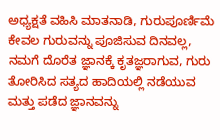ಅಧ್ಯಕ್ಷತೆ ವಹಿಸಿ ಮಾತನಾಡಿ, ಗುರುಪೂರ್ಣಿಮೆ ಕೇವಲ ಗುರುವನ್ನು ಪೂಜಿಸುವ ದಿನವಲ್ಲ, ನಮಗೆ ದೊರೆತ ಜ್ಞಾನಕ್ಕೆ ಕೃತಜ್ಞರಾಗುವ, ಗುರು ತೋರಿಸಿದ ಸತ್ಯದ ಹಾದಿಯಲ್ಲಿ ನಡೆಯುವ ಮತ್ತು ಪಡೆದ ಜ್ಞಾನವನ್ನು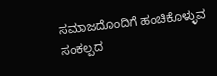ಸಮಾಜದೊಂದಿಗೆ ಹಂಚಿಕೊಳ್ಳುವ ಸಂಕಲ್ಪದ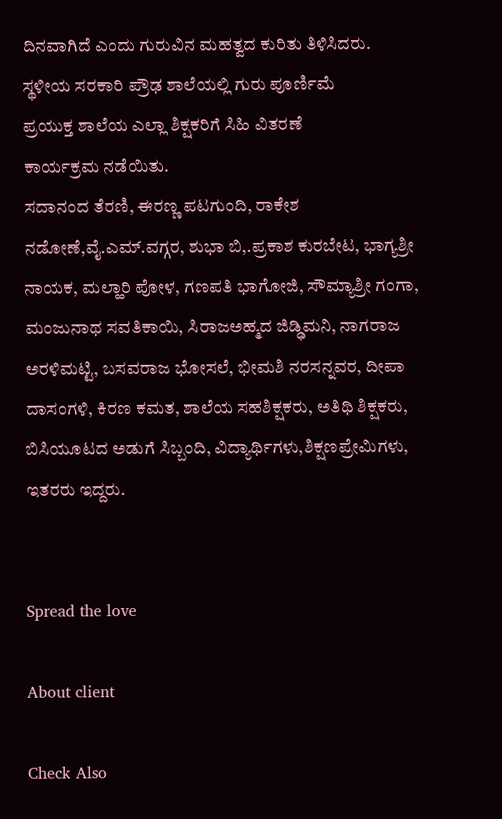ದಿನವಾಗಿದೆ ಎಂದು ಗುರುವಿನ ಮಹತ್ವದ ಕುರಿತು ತಿಳಿಸಿದರು.
ಸ್ಥಳೀಯ ಸರಕಾರಿ ಪ್ರೌಢ ಶಾಲೆಯಲ್ಲಿ ಗುರು ಪೂರ್ಣಿಮೆ
ಪ್ರಯುಕ್ತ ಶಾಲೆಯ ಎಲ್ಲಾ ಶಿಕ್ಷಕರಿಗೆ ಸಿಹಿ ವಿತರಣೆ
ಕಾರ್ಯಕ್ರಮ ನಡೆಯಿತು.
ಸದಾನಂದ ತೆರಣಿ, ಈರಣ್ಣ ಪಟಗುಂದಿ, ರಾಕೇಶ ನಡೋಣೆ,ವೈ.ಎಮ್.ವಗ್ಗರ, ಶುಭಾ ಬಿ,.ಪ್ರಕಾಶ ಕುರಬೇಟ, ಭಾಗ್ಯಶ್ರೀ ನಾಯಕ, ಮಲ್ಹಾರಿ ಪೋಳ, ಗಣಪತಿ ಭಾಗೋಜಿ, ಸೌಮ್ಯಾಶ್ರೀ ಗಂಗಾ, ಮಂಜುನಾಥ ಸವತಿಕಾಯಿ, ಸಿರಾಜಅಹ್ಮದ ಜಿಡ್ಢಿಮನಿ, ನಾಗರಾಜ ಅರಳಿಮಟ್ಟಿ, ಬಸವರಾಜ ಭೋಸಲೆ, ಭೀಮಶಿ ನರಸನ್ನವರ, ದೀಪಾ ದಾಸಂಗಳಿ, ಕಿರಣ ಕಮತ, ಶಾಲೆಯ ಸಹಶಿಕ್ಷಕರು, ಅತಿಥಿ ಶಿಕ್ಷಕರು, ಬಿಸಿಯೂಟದ ಅಡುಗೆ ಸಿಬ್ಬಂದಿ, ವಿದ್ಯಾರ್ಥಿಗಳು,ಶಿಕ್ಷಣಪ್ರೇಮಿಗಳು, ಇತರರು ಇದ್ದರು.


Spread the love

About client

Check Also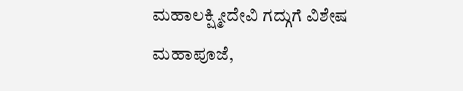ಮಹಾಲಕ್ಷ್ಮೀದೇವಿ ಗದ್ಗುಗೆ ವಿಶೇಷ ಮಹಾಪೂಜೆ,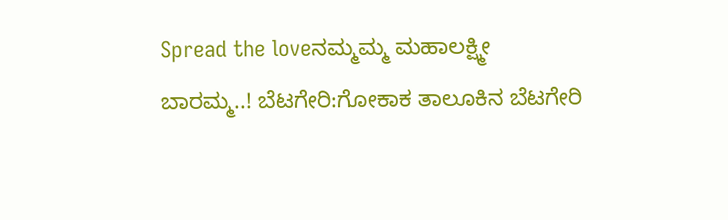Spread the loveನಮ್ಮಮ್ಮ ಮಹಾಲಕ್ಷ್ಮೀ ಬಾರಮ್ಮ..! ಬೆಟಗೇರಿ:ಗೋಕಾಕ ತಾಲೂಕಿನ ಬೆಟಗೇರಿ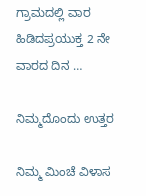ಗ್ರಾಮದಲ್ಲಿ ವಾರ ಹಿಡಿದಪ್ರಯುಕ್ತ 2 ನೇ ವಾರದ ದಿನ …

ನಿಮ್ಮದೊಂದು ಉತ್ತರ

ನಿಮ್ಮ ಮಿಂಚೆ ವಿಳಾಸ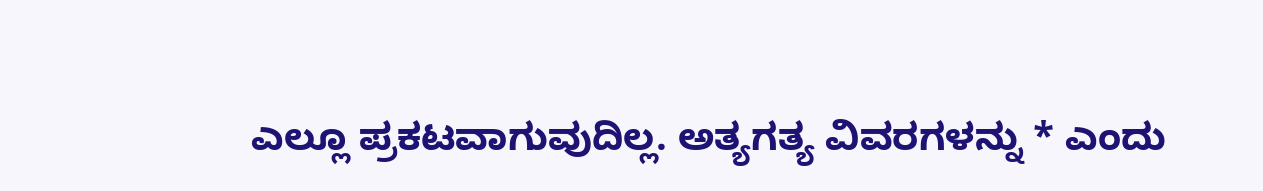ಎಲ್ಲೂ ಪ್ರಕಟವಾಗುವುದಿಲ್ಲ. ಅತ್ಯಗತ್ಯ ವಿವರಗಳನ್ನು * ಎಂದು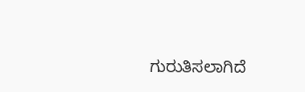ಗುರುತಿಸಲಾಗಿದೆ